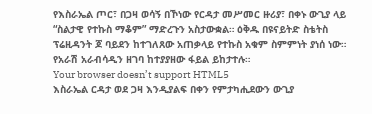የእስራኤል ጦር፣ በጋዛ ወሳኝ በኾነው የርዳታ መሥመር ዙሪያ፣ በቀኑ ውጊያ ላይ “ስልታዊ የተኩስ ማቆም” ማድረጉን አስታውቋል። ዕቅዱ በዩናይትድ ስቴትስ ፕሬዚዳንት ጆ ባይደን ከተገለጸው አጠቃላይ የተኩስ አቁም ስምምነት ያነሰ ነው።
የአራሽ አራብሳዲን ዘገባ ከተያያዘው ፋይል ይከታተሉ።
Your browser doesn’t support HTML5
እስራኤል ርዳታ ወደ ጋዛ እንዲያልፍ በቀን የምታካሒደውን ውጊያ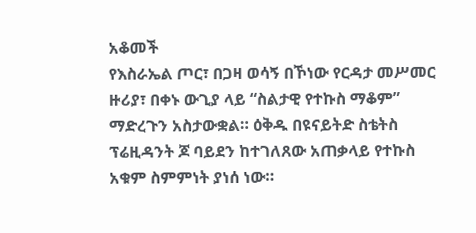አቆመች
የእስራኤል ጦር፣ በጋዛ ወሳኝ በኾነው የርዳታ መሥመር ዙሪያ፣ በቀኑ ውጊያ ላይ “ስልታዊ የተኩስ ማቆም” ማድረጉን አስታውቋል። ዕቅዱ በዩናይትድ ስቴትስ ፕሬዚዳንት ጆ ባይደን ከተገለጸው አጠቃላይ የተኩስ አቁም ስምምነት ያነሰ ነው።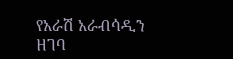የአራሽ አራብሳዲን ዘገባ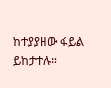ከተያያዘው ፋይል ይከታተሉ።